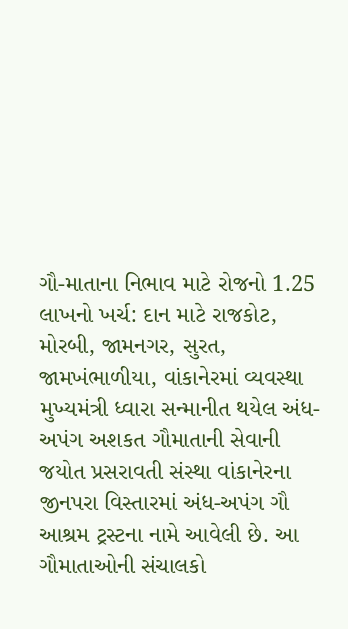ગૌ-માતાના નિભાવ માટે રોજનો 1.25 લાખનો ખર્ચ: દાન માટે રાજકોટ, મોરબી, જામનગર, સુરત, જામખંભાળીયા, વાંકાનેરમાં વ્યવસ્થા
મુખ્યમંત્રી ધ્વારા સન્માનીત થયેલ અંધ-અપંગ અશકત ગૌમાતાની સેવાની જયોત પ્રસરાવતી સંસ્થા વાંકાનેરના જીનપરા વિસ્તારમાં અંધ-અપંગ ગૌ આશ્રમ ટ્રસ્ટના નામે આવેલી છે. આ ગૌમાતાઓની સંચાલકો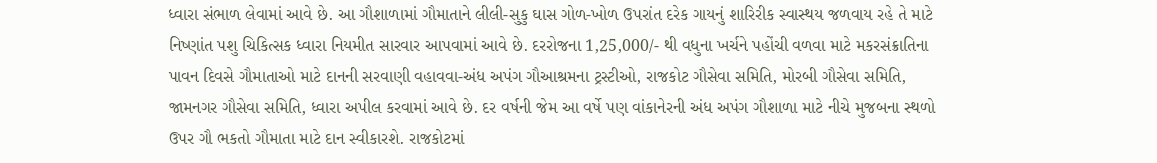ધ્વારા સંભાળ લેવામાં આવે છે. આ ગૌશાળામાં ગૌમાતાને લીલી-સુકુ ઘાસ ગોળ-ખોળ ઉપરાંત દરેક ગાયનું શારિરીક સ્વાસ્થય જળવાય રહે તે માટે નિષ્ણાંત પશુ ચિકિત્સક ધ્વારા નિયમીત સારવાર આપવામાં આવે છે. દરરોજના 1,25,000/- થી વધુના ખર્ચને પહોંચી વળવા માટે મકરસંક્રાતિના પાવન દિવસે ગૌમાતાઓ માટે દાનની સરવાણી વહાવવા-અંધ અપંગ ગૌઆશ્રમના ટ્રસ્ટીઓ, રાજકોટ ગૌસેવા સમિતિ, મોરબી ગૌસેવા સમિતિ, જામનગર ગૌસેવા સમિતિ, ધ્વારા અપીલ કરવામાં આવે છે. દર વર્ષની જેમ આ વર્ષે પણ વાંકાનેરની અંધ અપંગ ગૌશાળા માટે નીચે મુજબના સ્થળો ઉપર ગૌ ભકતો ગૌમાતા માટે દાન સ્વીકારશે. રાજકોટમાં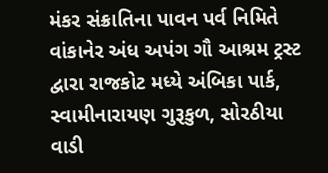મંકર સંક્રાતિના પાવન પર્વ નિમિતે વાંકાનેર અંધ અપંગ ગૌ આશ્રમ ટ્રસ્ટ દ્વારા રાજકોટ મધ્યે અંબિકા પાર્ક, સ્વામીનારાયણ ગુરૂકુળ, સોરઠીયા વાડી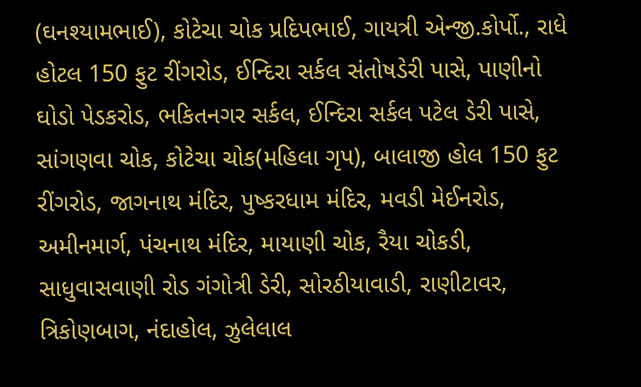(ઘનશ્યામભાઈ), કોટેચા ચોક પ્રદિપભાઈ, ગાયત્રી એન્જી.કોર્પો., રાધે હોટલ 150 ફુટ રીંગરોડ, ઈન્દિરા સર્કલ સંતોષડેરી પાસે, પાણીનો ઘોડો પેડકરોડ, ભકિતનગર સર્કલ, ઈન્દિરા સર્કલ પટેલ ડેરી પાસે, સાંગણવા ચોક, કોટેચા ચોક(મહિલા ગૃપ), બાલાજી હોલ 150 ફુટ રીંગરોડ, જાગનાથ મંદિર, પુષ્કરધામ મંદિર, મવડી મેઈનરોડ, અમીનમાર્ગ, પંચનાથ મંદિર, માયાણી ચોક, રૈયા ચોકડી, સાધુવાસવાણી રોડ ગંગોત્રી ડેરી, સોરઠીયાવાડી, રાણીટાવર, ત્રિકોણબાગ, નંદાહોલ, ઝુલેલાલ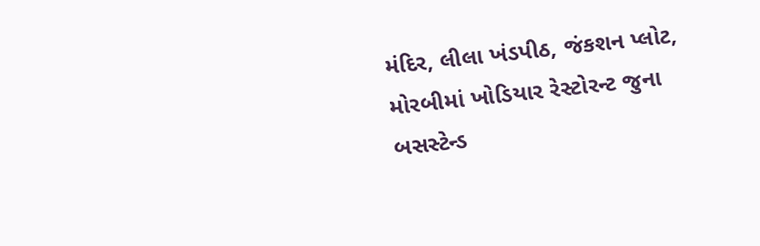મંદિર, લીલા ખંડપીઠ, જંકશન પ્લોટ, મોરબીમાં ખોડિયાર રેસ્ટોરન્ટ જુના બસસ્ટેન્ડ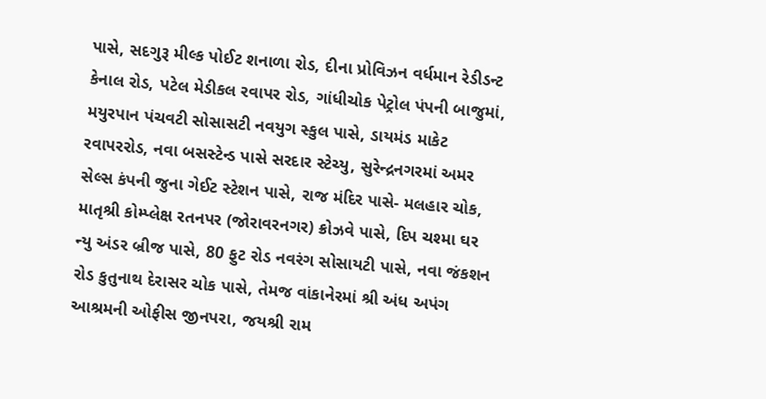પાસે, સદગુરૂ મીલ્ક પોઈટ શનાળા રોડ, દીના પ્રોવિઝન વર્ધમાન રેડીડન્ટ કેનાલ રોડ, પટેલ મેડીકલ રવાપર રોડ, ગાંધીચોક પેટ્રોલ પંપની બાજુમાં, મયુરપાન પંચવટી સોસાસટી નવયુગ સ્કુલ પાસે, ડાયમંડ માકેટ રવાપરરોડ, નવા બસસ્ટેન્ડ પાસે સરદાર સ્ટેચ્યુ, સુરેન્દ્રનગરમાં અમર સેલ્સ કંપની જુના ગેઈટ સ્ટેશન પાસે, રાજ મંદિર પાસે- મલહાર ચોક, માતૃશ્રી કોમ્પ્લેક્ષ રતનપર (જોરાવરનગર) ક્રોઝવે પાસે, દિપ ચશ્મા ઘર ન્યુ અંડર બ્રીજ પાસે, 80 ફુટ રોડ નવરંગ સોસાયટી પાસે, નવા જંકશન રોડ કુતુનાથ દેરાસર ચોક પાસે, તેમજ વાંકાનેરમાં શ્રી અંધ અપંગ આશ્રમની ઓફીસ જીનપરા, જયશ્રી રામ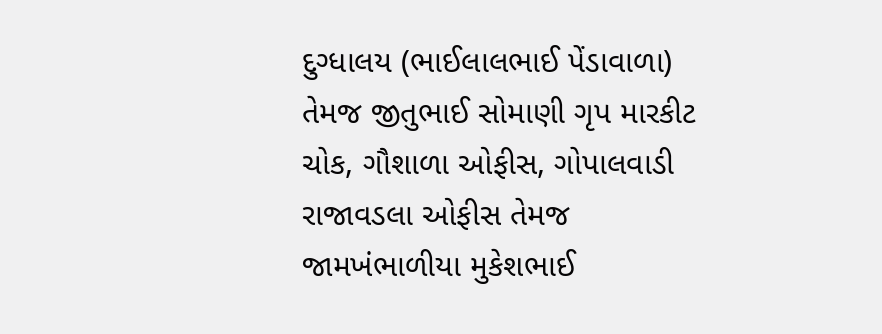દુગ્ધાલય (ભાઈલાલભાઈ પેંડાવાળા) તેમજ જીતુભાઈ સોમાણી ગૃપ મારકીટ ચોક, ગૌશાળા ઓફીસ, ગોપાલવાડી રાજાવડલા ઓફીસ તેમજ જામખંભાળીયા મુકેશભાઈ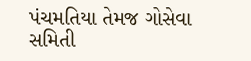પંચમતિયા તેમજ ગોસેવા સમિતી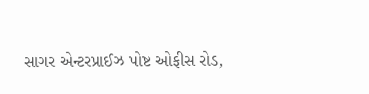સાગર એન્ટરપ્રાઈઝ પોષ્ટ ઓફીસ રોડ,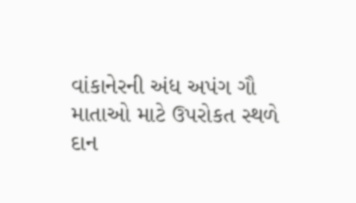વાંકાનેરની અંધ અપંગ ગૌ માતાઓ માટે ઉપરોકત સ્થળે દાન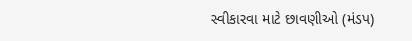સ્વીકારવા માટે છાવણીઓ (મંડપ)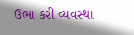ઉભા કરી વ્યવસ્થા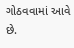ગોઠવવામાં આવે છે.